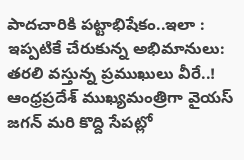పాదచారికి పట్టాభిషేకం..ఇలా : ఇప్పటికే చేరుకున్న అభిమానులు: తరలి వస్తున్న ప్రముఖులు వీరే..!
ఆంధ్రప్రదేశ్ ముఖ్యమంత్రిగా వైయస్ జగన్ మరి కొద్ది సేపట్లో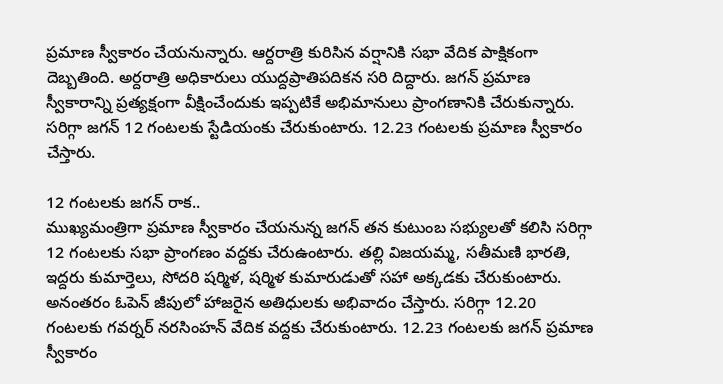ప్రమాణ స్వీకారం చేయనున్నారు. ఆర్దరాత్రి కురిసిన వర్షానికి సభా వేదిక పాక్షికంగా దెబ్బతింది. అర్దరాత్రి అధికారులు యుద్దప్రాతిపదికన సరి దిద్దారు. జగన్ ప్రమాణ స్వీకారాన్ని ప్రత్యక్షంగా వీక్షించేందుకు ఇప్పటికే అభిమానులు ప్రాంగణానికి చేరుకున్నారు. సరిగ్గా జగన్ 12 గంటలకు స్టేడియంకు చేరుకుంటారు. 12.23 గంటలకు ప్రమాణ స్వీకారం చేస్తారు.

12 గంటలకు జగన్ రాక..
ముఖ్యమంత్రిగా ప్రమాణ స్వీకారం చేయనున్న జగన్ తన కుటుంబ సభ్యులతో కలిసి సరిగ్గా 12 గంటలకు సభా ప్రాంగణం వద్దకు చేరుఉంటారు. తల్లి విజయమ్మ, సతీమణి భారతి, ఇద్దరు కుమార్తెలు, సోదరి షర్మిళ, షర్మిళ కుమారుడుతో సహా అక్కడకు చేరుకుంటారు. అనంతరం ఓపెన్ జీపులో హాజరైన అతిధులకు అభివాదం చేస్తారు. సరిగ్గా 12.20 గంటలకు గవర్నర్ నరసింహన్ వేదిక వద్దకు చేరుకుంటారు. 12.23 గంటలకు జగన్ ప్రమాణ స్వీకారం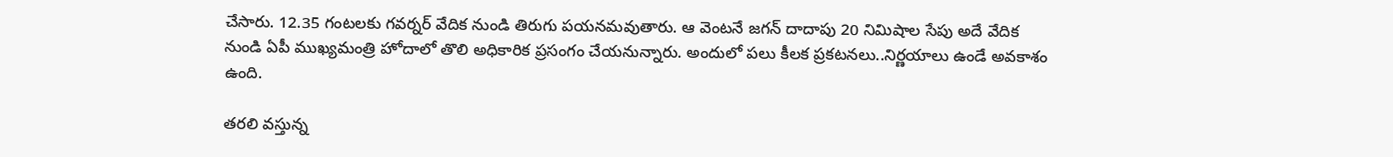చేసారు. 12.35 గంటలకు గవర్నర్ వేదిక నుండి తిరుగు పయనమవుతారు. ఆ వెంటనే జగన్ దాదాపు 20 నిమిషాల సేపు అదే వేదిక నుండి ఏపీ ముఖ్యమంత్రి హోదాలో తొలి అధికారిక ప్రసంగం చేయనున్నారు. అందులో పలు కీలక ప్రకటనలు..నిర్ణయాలు ఉండే అవకాశం ఉంది.

తరలి వస్తున్న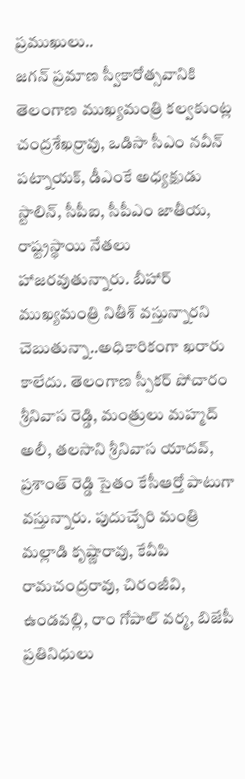ప్రముఖులు..
జగన్ ప్రమాణ స్వీకారోత్సవానికి తెలంగాణ ముఖ్యమంత్రి కల్వకుంట్ల చంద్రశేఖర్రావు, ఒడిసా సీఎం నవీన్ పట్నాయక్, డీఎంకే అధ్యక్షుడు స్టాలిన్, సీపీఐ, సీపీఎం జాతీయ, రాష్ట్రస్థాయి నేతలు హాజరవుతున్నారు. బీహార్ ముఖ్యమంత్రి నితీశ్ వస్తున్నారని చెబుతున్నా..అధికారికంగా ఖరారు కాలేదు. తెలంగాణ స్పీకర్ పోచారం శ్రీనివాస రెడ్డి, మంత్రులు మహ్మద్ అలీ, తలసాని శ్రీనివాస యాదవ్, ప్రశాంత్ రెడ్డి సైతం కేసీఆర్తో పాటుగా వస్తున్నారు. పుదుచ్చేరి మంత్రి మల్లాడి కృష్ణారావు, కేవీపి రామచంద్రరావు, చిరంజీవి, ఉండవల్లి, రాం గోపాల్ వర్మ, బిజేపీ ప్రతినిధులు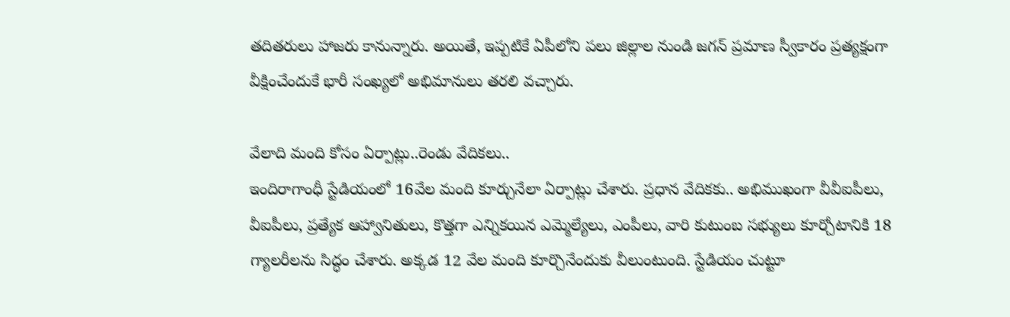తదితరులు హాజరు కానున్నారు. అయితే, ఇప్పటికే ఏపీలోని పలు జిల్లాల నుండి జగన్ ప్రమాణ స్వీకారం ప్రత్యక్షంగా వీక్షించేందుకే భారీ సంఖ్యలో అభిమానులు తరలి వచ్చారు.

వేలాది మంది కోసం ఏర్పాట్లు..రెండు వేదికలు..
ఇందిరాగాంధీ స్టేడియంలో 16వేల మంది కూర్చునేలా ఏర్పాట్లు చేశారు. ప్రధాన వేదికకు.. అభిముఖంగా వీవీఐపీలు, వీఐపీలు, ప్రత్యేక ఆహ్వానితులు, కొత్తగా ఎన్నికయిన ఎమ్మెల్యేలు, ఎంపీలు, వారి కుటుంబ సభ్యులు కూర్చోటానికి 18 గ్యాలరీలను సిద్ధం చేశారు. అక్కడ 12 వేల మంది కూర్చొనేందుకు వీలుంటుంది. స్టేడియం చుట్టూ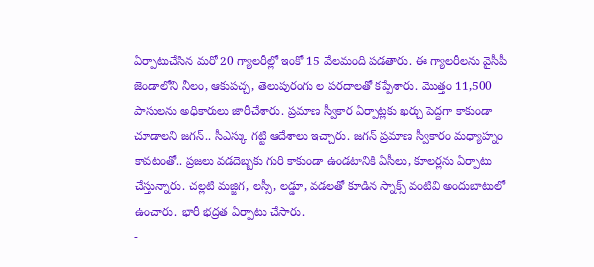ఏర్పాటుచేసిన మరో 20 గ్యాలరీల్లో ఇంకో 15 వేలమంది పడతారు. ఈ గ్యాలరీలను వైసీపీ జెండాలోని నీలం, ఆకుపచ్చ, తెలుపురంగు ల పరదాలతో కప్పేశారు. మొత్తం 11,500 పాసులను అధికారులు జారీచేశారు. ప్రమాణ స్వీకార ఏర్పాట్లకు ఖర్చు పెద్దగా కాకుండా చూడాలని జగన్.. సీఎస్కు గట్టి ఆదేశాలు ఇచ్చారు. జగన్ ప్రమాణ స్వీకారం మధ్యాహ్నం కావటంతో.. ప్రజలు వడదెబ్బకు గురి కాకుండా ఉండటానికి ఏసీలు, కూలర్లను ఏర్పాటు చేస్తున్నారు. చల్లటి మజ్జిగ, లస్సీ, లడ్డూ, వడలతో కూడిన స్నాక్స్ వంటివి అందుబాటులో ఉంచారు. భారీ భద్రత ఏర్పాటు చేసారు.
-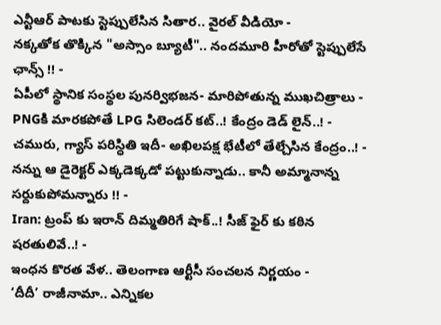ఎన్టీఆర్ పాటకు స్టెప్పులేసిన సితార.. వైరల్ వీడియో -
నక్కతోక తొక్కిన "అస్సాం బ్యూటీ".. నందమూరి హీరోతో స్టెప్పులేసే ఛాన్స్ !! -
ఏపీలో స్థానిక సంస్థల పునర్విభజన- మారిపోతున్న ముఖచిత్రాలు -
PNGకి మారకపోతే LPG సిలెండర్ కట్..! కేంద్రం డెడ్ లైన్..! -
చమురు, గ్యాస్ పరిస్ధితి ఇదీ- అఖిలపక్ష భేటీలో తేల్చేసిన కేంద్రం..! -
నన్ను ఆ డైరెక్టర్ ఎక్కడెక్కడో పట్టుకున్నాడు.. కానీ అమ్మానాన్న సర్దుకుపోమన్నారు !! -
Iran: ట్రంప్ కు ఇరాన్ దిమ్మతిరిగే షాక్..! సీజ్ ఫైర్ కు కఠిన షరతులివే..! -
ఇంధన కొరత వేళ.. తెలంగాణ ఆర్టీసీ సంచలన నిర్ణయం -
‘దీదీ’ రాజీనామా.. ఎన్నికల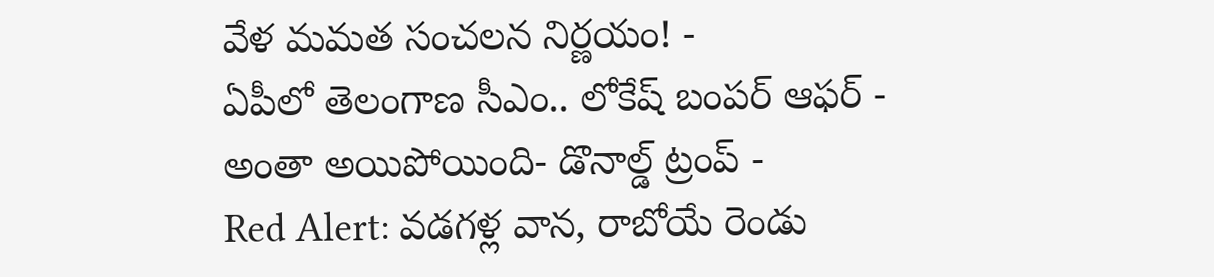వేళ మమత సంచలన నిర్ణయం! -
ఏపీలో తెలంగాణ సీఎం.. లోకేష్ బంపర్ ఆఫర్ -
అంతా అయిపోయింది- డొనాల్డ్ ట్రంప్ -
Red Alert: వడగళ్ల వాన, రాబోయే రెండు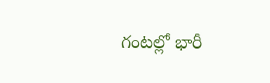గంటల్లో భారీ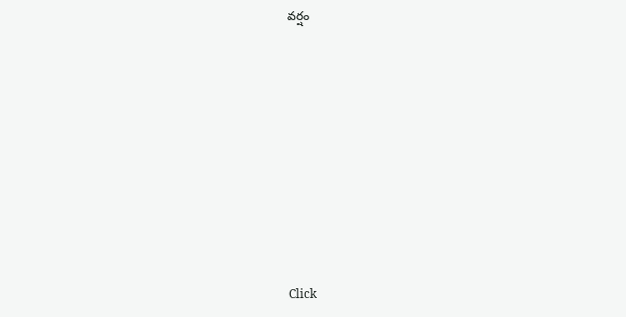వర్షం












Click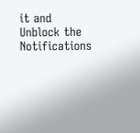it and Unblock the Notifications